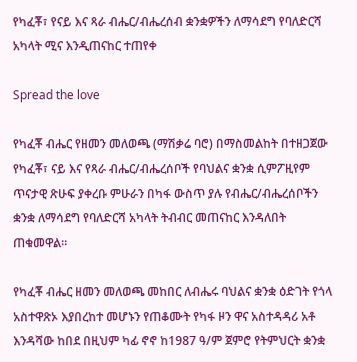የካፈቾ፣ የናይ እና ጻራ ብሔር/ብሔረሰብ ቋንቋዎችን ለማሳደግ የባለድርሻ አካላት ሚና እንዲጠናከር ተጠየቀ

Spread the love

የካፈቾ ብሔር የዘመን መለወጫ (ማሽቃሬ ባሮ) በማስመልከት በተዘጋጀው የካፈቾ፣ ናይ እና የጻራ ብሔር/ብሔረሰቦች የባህልና ቋንቋ ሲምፖዚየም ጥናታዊ ጽሁፍ ያቀረቡ ምሁራን በካፋ ውስጥ ያሉ የብሔር/ብሔረሰቦችን ቋንቋ ለማሳደግ የባለድርሻ አካላት ትብብር መጠናከር እንዳለበት ጠቁመዋል።

የካፈቾ ብሔር ዘመን መለወጫ መከበር ለብሔሩ ባህልና ቋንቋ ዕድገት የጎላ አስተዋጽኦ እያበረከተ መሆኑን የጠቆሙት የካፋ ዞን ዋና አስተዳዳሪ አቶ እንዳሻው ከበደ በዚህም ካፊ ኖኖ ከ1987 ዓ/ም ጀምሮ የትምህርት ቋንቋ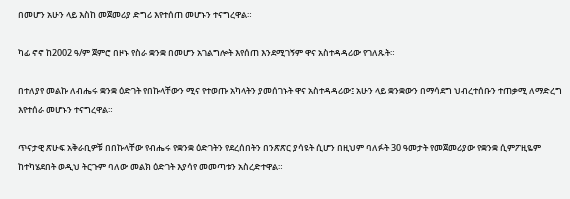በመሆን አሁን ላይ እስከ መጀመሪያ ድግሪ እየተሰጠ መሆኑን ተናግረዋል።

ካፊ ኖኖ ከ2002 ዓ/ም ጀምሮ በዞኑ የስራ ቋንቋ በመሆን አገልግሎት እየሰጠ እንደሚገኝም ዋና አስተዳዳሪው የገለጹት።

በተለያየ መልኩ ለብሔሩ ቋንቋ ዕድገት የበኩላቸውን ሚና የተወጡ አካላትን ያመሰገኑት ዋና አስተዳዳሪው፤ አሁን ላይ ቋንቋውን በማሳደግ ህብረተሰቡን ተጠቃሚ ለማድረግ እየተሰራ መሆኑን ተናግረዋል።

ጥናታዊ ጽሁፍ አቅራቢዎቹ በበኩላቸው የብሔሩ የቋንቋ ዕድገትን የደረሰበትን በንጽጽር ያሳዩት ሲሆን በዚህም ባለፉት 30 ዓመታት የመጀመሪያው የቋንቋ ሲምፖዚዬም ከተካሄደበት ወዲህ ትርጉም ባለው መልክ ዕድገት እያሳየ መመጣቱን አስረድተዋል።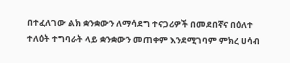በተፈለገው ልክ ቋንቋውን ለማሳደግ ተናጋሪዎች በመደበኛና በዕለተ ተለዕት ተግባራት ላይ ቋንቋውን መጠቀም እንደሚገባም ምክረ ሀሳብ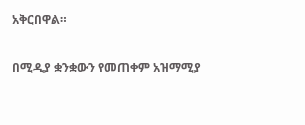አቅርበዋል።

በሚዲያ ቋንቋውን የመጠቀም አዝማሚያ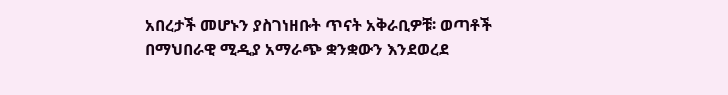አበረታች መሆኑን ያስገነዘቡት ጥናት አቅራቢዎቹ፡ ወጣቶች በማህበራዊ ሚዲያ አማራጭ ቋንቋውን እንደወረደ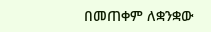በመጠቀም ለቋንቋው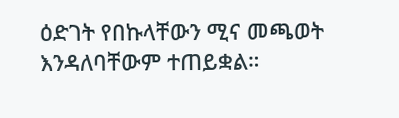ዕድገት የበኩላቸውን ሚና መጫወት እንዳለባቸውም ተጠይቋል።